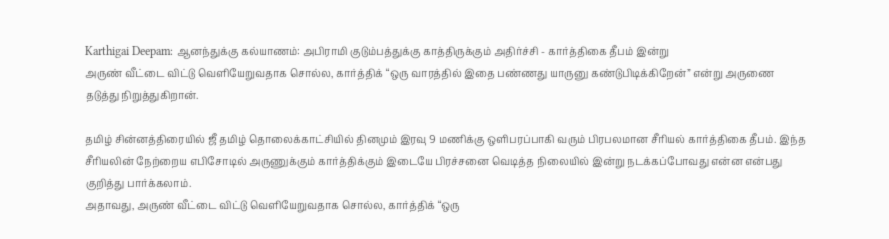Karthigai Deepam: ஆனந்துக்கு கல்யாணம்: அபிராமி குடும்பத்துக்கு காத்திருக்கும் அதிர்ச்சி - கார்த்திகை தீபம் இன்று
அருண் வீட்டை விட்டு வெளியேறுவதாக சொல்ல, கார்த்திக் “ஒரு வாரத்தில் இதை பண்ணது யாருனு கண்டுபிடிக்கிறேன்” என்று அருணை தடுத்து நிறுத்துகிறான்.

தமிழ் சின்னத்திரையில் ஜீ தமிழ் தொலைக்காட்சியில் தினமும் இரவு 9 மணிக்கு ஒளிபரப்பாகி வரும் பிரபலமான சீரியல் கார்த்திகை தீபம். இந்த சீரியலின் நேற்றைய எபிசோடில் அருணுக்கும் கார்த்திக்கும் இடையே பிரச்சனை வெடித்த நிலையில் இன்று நடக்கப்போவது என்ன என்பது குறித்து பார்க்கலாம்.
அதாவது, அருண் வீட்டை விட்டு வெளியேறுவதாக சொல்ல, கார்த்திக் “ஒரு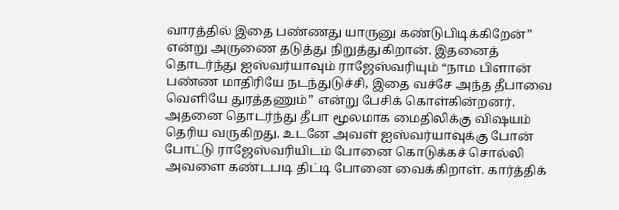வாரத்தில் இதை பண்ணது யாருனு கண்டுபிடிக்கிறேன்” என்று அருணை தடுத்து நிறுத்துகிறான். இதனைத் தொடர்ந்து ஐஸ்வர்யாவும் ராஜேஸ்வரியும் “நாம பிளான் பண்ண மாதிரியே நடந்துடுச்சி, இதை வச்சே அந்த தீபாவை வெளியே துரத்தணும்” என்று பேசிக் கொள்கின்றனர்.
அதனை தொடர்ந்து தீபா மூலமாக மைதிலிக்கு விஷயம் தெரிய வருகிறது. உடனே அவள் ஐஸ்வர்யாவுக்கு போன் போட்டு ராஜேஸ்வரியிடம் போனை கொடுக்கச் சொல்லி அவளை கண்டபடி திட்டி போனை வைக்கிறாள். கார்த்திக்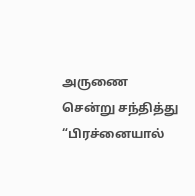அருணை சென்று சந்தித்து “பிரச்னையால்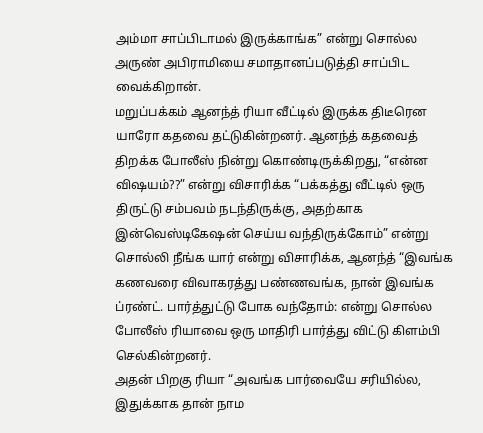அம்மா சாப்பிடாமல் இருக்காங்க” என்று சொல்ல அருண் அபிராமியை சமாதானப்படுத்தி சாப்பிட வைக்கிறான்.
மறுப்பக்கம் ஆனந்த் ரியா வீட்டில் இருக்க திடீரென யாரோ கதவை தட்டுகின்றனர். ஆனந்த் கதவைத் திறக்க போலீஸ் நின்று கொண்டிருக்கிறது, “என்ன விஷயம்??” என்று விசாரிக்க “பக்கத்து வீட்டில் ஒரு திருட்டு சம்பவம் நடந்திருக்கு, அதற்காக இன்வெஸ்டிகேஷன் செய்ய வந்திருக்கோம்” என்று சொல்லி நீங்க யார் என்று விசாரிக்க, ஆனந்த் “இவங்க கணவரை விவாகரத்து பண்ணவங்க, நான் இவங்க ப்ரண்ட். பார்த்துட்டு போக வந்தோம்: என்று சொல்ல போலீஸ் ரியாவை ஒரு மாதிரி பார்த்து விட்டு கிளம்பி செல்கின்றனர்.
அதன் பிறகு ரியா “அவங்க பார்வையே சரியில்ல, இதுக்காக தான் நாம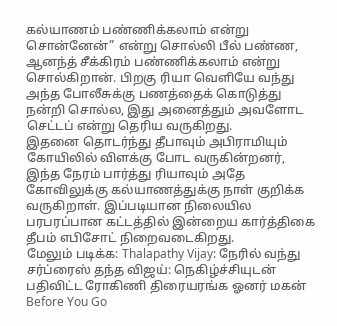கல்யாணம் பண்ணிக்கலாம் என்று சொன்னேன்” என்று சொல்லி பீல் பண்ண, ஆனந்த் சீக்கிரம் பண்ணிக்கலாம் என்று சொல்கிறான். பிறகு ரியா வெளியே வந்து அந்த போலீசுக்கு பணத்தைக் கொடுத்து நன்றி சொல்ல, இது அனைத்தும் அவளோட செட்டப் என்று தெரிய வருகிறது.
இதனை தொடர்ந்து தீபாவும் அபிராமியும் கோயிலில் விளக்கு போட வருகின்றனர், இந்த நேரம் பார்த்து ரியாவும் அதே கோவிலுக்கு கல்யாணத்துக்கு நாள் குறிக்க வருகிறாள். இப்படியான நிலையில பரபரப்பான கட்டத்தில் இன்றைய கார்த்திகை தீபம் எபிசோட் நிறைவடைகிறது.
மேலும் படிக்க: Thalapathy Vijay: நேரில் வந்து சர்ப்ரைஸ் தந்த விஜய்: நெகிழ்ச்சியுடன் பதிவிட்ட ரோகிணி திரையரங்க ஓனர் மகன்
Before You Go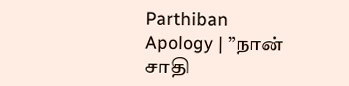Parthiban Apology | ”நான் சாதி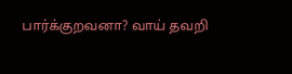பார்க்குறவனா? வாய் தவறி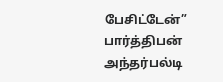பேசிட்டேன்” பார்த்திபன் அந்தர்பல்டி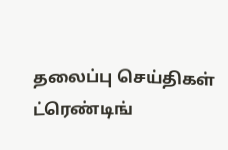தலைப்பு செய்திகள்
ட்ரெண்டிங்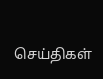செய்திகள்